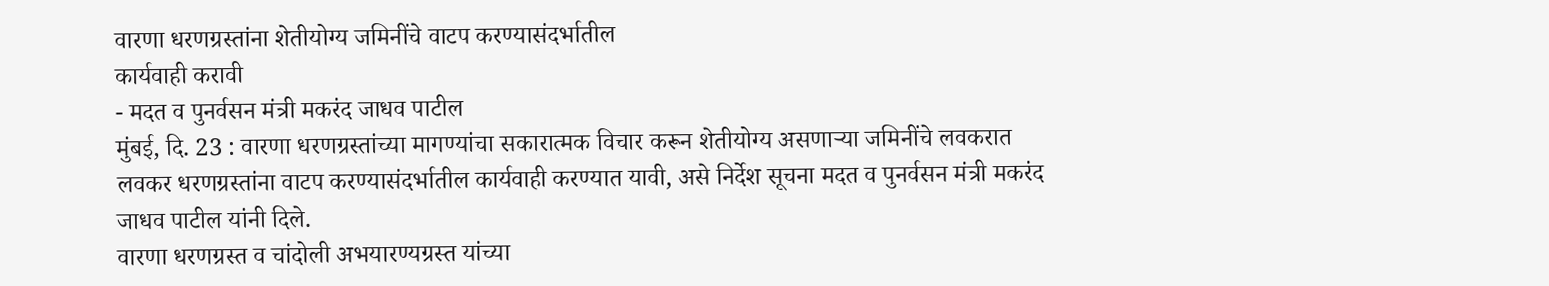वारणा धरणग्रस्तांना शेतीयोग्य जमिनींचे वाटप करण्यासंदर्भातील
कार्यवाही करावी
- मदत व पुनर्वसन मंत्री मकरंद जाधव पाटील
मुंबई, दि. 23 : वारणा धरणग्रस्तांच्या मागण्यांचा सकारात्मक विचार करून शेतीयोग्य असणाऱ्या जमिनींचे लवकरात लवकर धरणग्रस्तांना वाटप करण्यासंदर्भातील कार्यवाही करण्यात यावी, असे निर्देश सूचना मदत व पुनर्वसन मंत्री मकरंद जाधव पाटील यांनी दिले.
वारणा धरणग्रस्त व चांदोली अभयारण्यग्रस्त यांच्या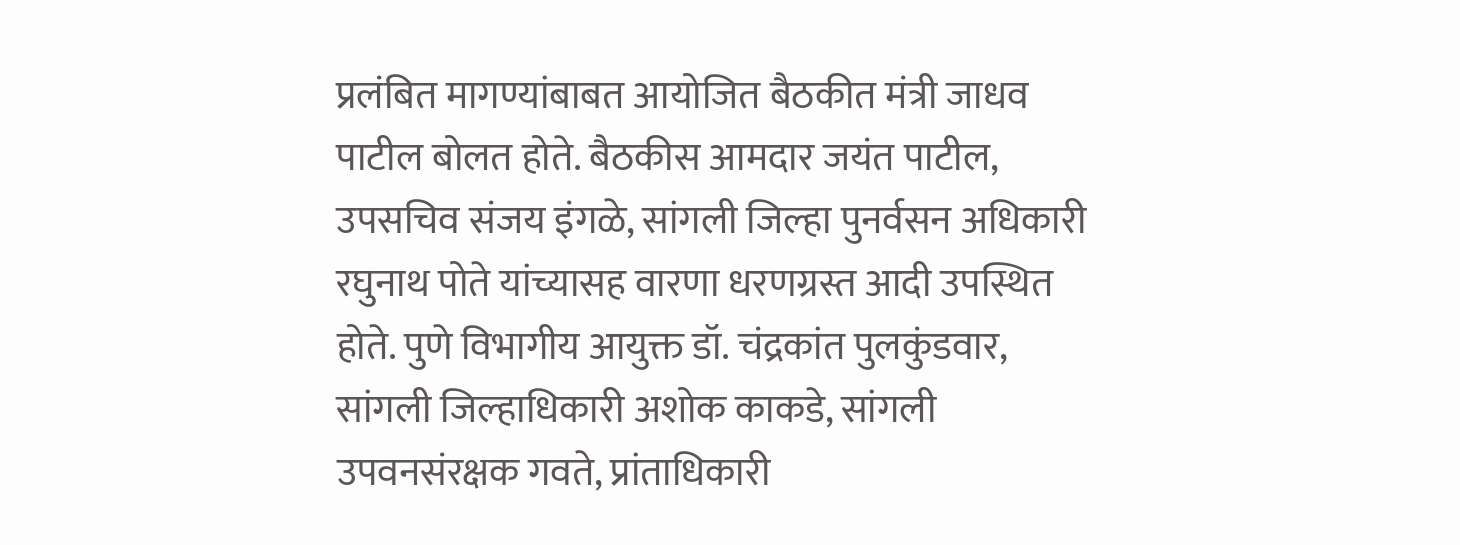प्रलंबित मागण्यांबाबत आयोजित बैठकीत मंत्री जाधव पाटील बोलत होते. बैठकीस आमदार जयंत पाटील, उपसचिव संजय इंगळे, सांगली जिल्हा पुनर्वसन अधिकारी रघुनाथ पोते यांच्यासह वारणा धरणग्रस्त आदी उपस्थित होते. पुणे विभागीय आयुक्त डॉ. चंद्रकांत पुलकुंडवार, सांगली जिल्हाधिकारी अशोक काकडे, सांगली उपवनसंरक्षक गवते, प्रांताधिकारी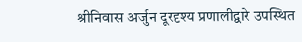श्रीनिवास अर्जुन दूरदृश्य प्रणालीद्वारे उपस्थित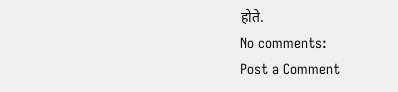होते.
No comments:
Post a Comment